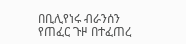በቢሊየነሩ ብራንሰን የጠፈር ጉዞ በተፈጠረ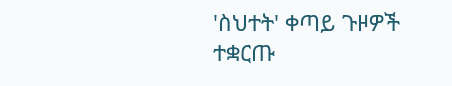'ስህተት' ቀጣይ ጉዞዎች ተቋርጡ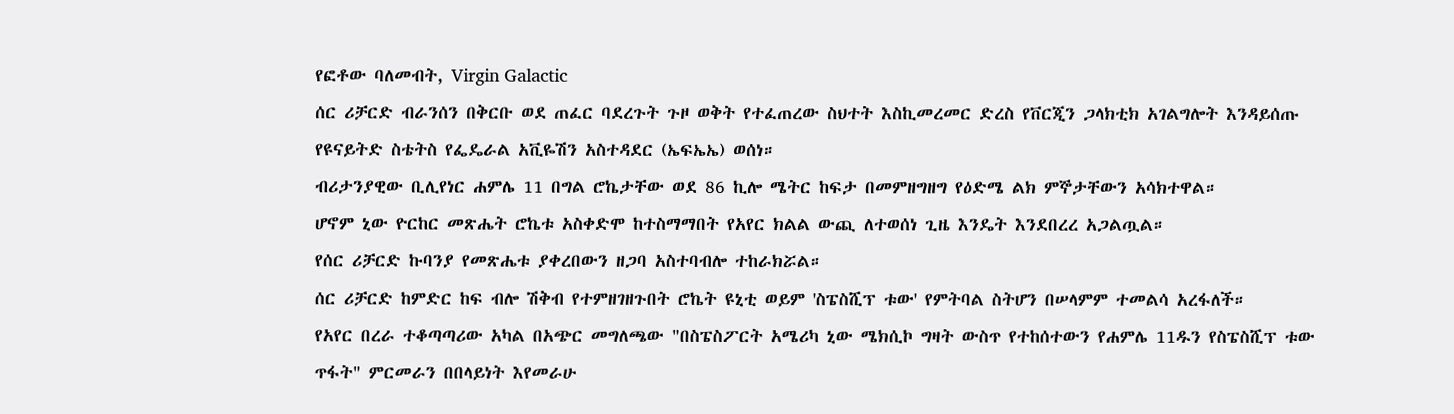የፎቶው ባለመብት, Virgin Galactic
ሰር ሪቻርድ ብራንሰን በቅርቡ ወደ ጠፈር ባደረጉት ጉዞ ወቅት የተፈጠረው ስህተት እስኪመረመር ድረስ የቨርጂን ጋላክቲክ አገልግሎት እንዳይሰጡ የዩናይትድ ስቴትስ የፌዴራል አቪዬሽን አስተዳደር (ኤፍኤኤ) ወሰነ።
ብሪታንያዊው ቢሊየነር ሐምሌ 11 በግል ሮኬታቸው ወደ 86 ኪሎ ሜትር ከፍታ በመምዘግዘግ የዕድሜ ልክ ምኞታቸውን አሳክተዋል።
ሆኖም ኒው ዮርከር መጽሔት ሮኬቱ አስቀድሞ ከተስማማበት የአየር ክልል ውጪ ለተወሰነ ጊዜ እንዴት እንደበረረ አጋልጧል።
የሰር ሪቻርድ ኩባንያ የመጽሔቱ ያቀረበውን ዘጋባ አስተባብሎ ተከራክሯል።
ሰር ሪቻርድ ከምድር ከፍ ብሎ ሽቅብ የተምዘገዘጉበት ሮኬት ዩኒቲ ወይም 'ስፔስሺፕ ቱው' የምትባል ስትሆን በሠላምም ተመልሳ አረፋለች።
የአየር በረራ ተቆጣጣሪው አካል በአጭር መግለጫው "በስፔስፖርት አሜሪካ ኒው ሜክሲኮ ግዛት ውስጥ የተከሰተውን የሐምሌ 11ዱን የስፔስሺፕ ቱው ጥፋት" ምርመራን በበላይነት እየመራሁ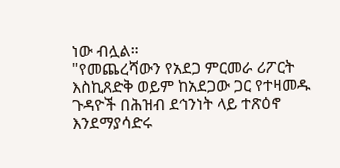ነው ብሏል።
"የመጨረሻውን የአደጋ ምርመራ ሪፖርት እስኪጸድቅ ወይም ከአደጋው ጋር የተዛመዱ ጉዳዮች በሕዝብ ደኅንነት ላይ ተጽዕኖ እንደማያሳድሩ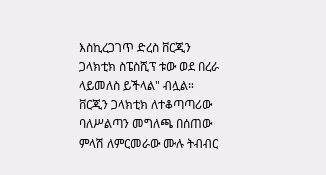እስኪረጋገጥ ድረስ ቨርጂን ጋላክቲክ ስፔስሺፕ ቱው ወደ በረራ ላይመለስ ይችላል" ብሏል።
ቨርጂን ጋላክቲክ ለተቆጣጣሪው ባለሥልጣን መግለጫ በሰጠው ምላሽ ለምርመራው ሙሉ ትብብር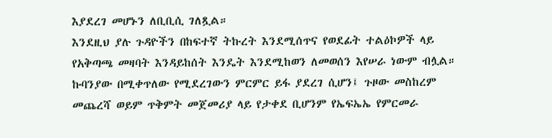እያደረገ መሆኑን ለቢቢሲ ገለጿል።
እንደዚህ ያሉ ጉዳዮችን በከፍተኛ ትኩረት እንደሚሰጥና የወደፊት ተልዕኮዎች ላይ የአቅጣጫ መዛባት እንዳይከሰት እንዴት እንደሚከወን ለመወሰን እየሠራ ነውም ብሏል።
ኩባንያው በሚቀጥለው የሚደረገውን ምርምር ይፋ ያደረገ ሲሆን፤ ጉዞው መስከረም መጨረሻ ወይም ጥቅምት መጀመሪያ ላይ የታቀደ ቢሆንም የኤፍኤኤ የምርመራ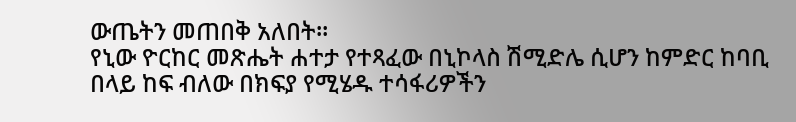ውጤትን መጠበቅ አለበት።
የኒው ዮርከር መጽሔት ሐተታ የተጻፈው በኒኮላስ ሽሚድሌ ሲሆን ከምድር ከባቢ በላይ ከፍ ብለው በክፍያ የሚሄዱ ተሳፋሪዎችን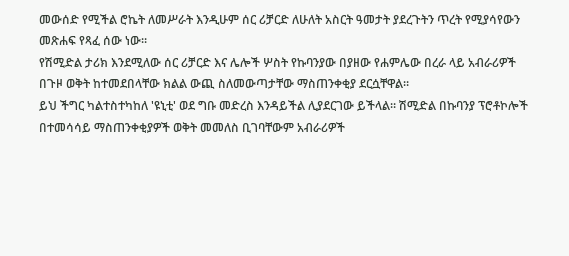መውሰድ የሚችል ሮኬት ለመሥራት እንዲሁም ሰር ሪቻርድ ለሁለት አስርት ዓመታት ያደረጉትን ጥረት የሚያሳየውን መጽሐፍ የጻፈ ሰው ነው።
የሽሚድል ታሪክ እንደሚለው ሰር ሪቻርድ እና ሌሎች ሦስት የኩባንያው በያዘው የሐምሌው በረራ ላይ አብራሪዎች በጉዞ ወቅት ከተመደበላቸው ክልል ውጪ ስለመውጣታቸው ማስጠንቀቂያ ደርሷቸዋል።
ይህ ችግር ካልተስተካከለ 'ዩኒቲ' ወደ ግቡ መድረስ እንዳይችል ሊያደርገው ይችላል። ሽሚድል በኩባንያ ፕሮቶኮሎች በተመሳሳይ ማስጠንቀቂያዎች ወቅት መመለስ ቢገባቸውም አብራሪዎች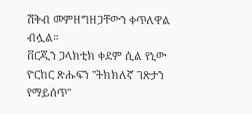ሽቅብ መምዘግዘጋቸውን ቀጥለዋል ብሏል።
ቨርጂን ጋላክቲክ ቀደም ሲል የኒው ዮርከር ጽሑፍን "ትክክለኛ ገጽታን የማይሰጥ"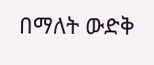በማለት ውድቅ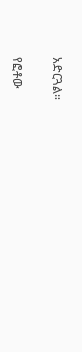አድርጓል።

የፎቶው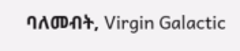ባለመብት, Virgin Galactic